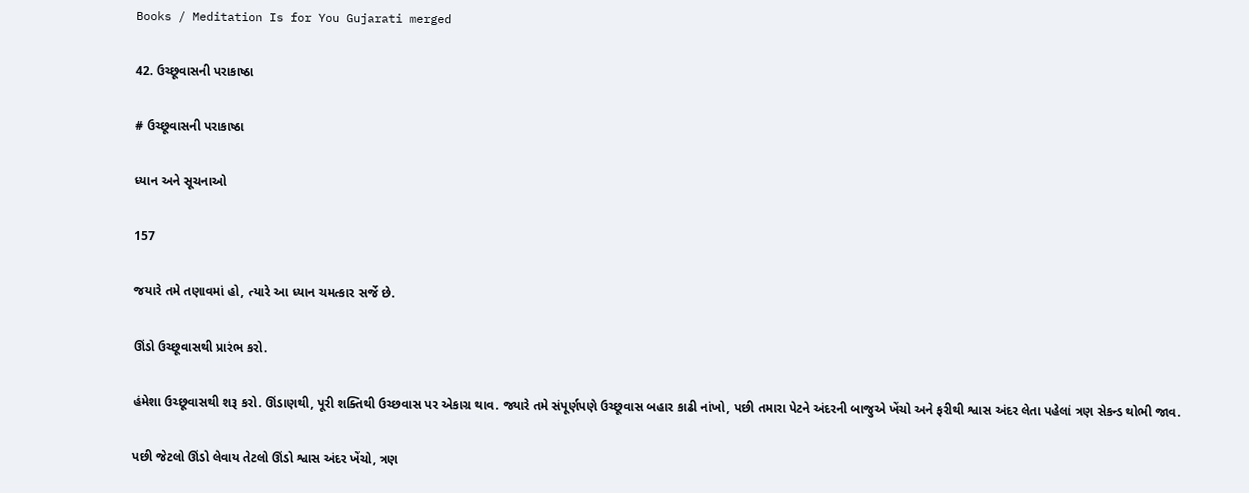Books / Meditation Is for You Gujarati merged

42. ઉચ્છૂવાસની પરાકાષ્ઠા

# ઉચ્છૂવાસની પરાકાષ્ઠા

ધ્યાન અને સૂચનાઓ

157

જયારે તમે તણાવમાં હો, ત્યારે આ ધ્યાન ચમત્કાર સર્જે છે.

ઊંડો ઉચ્છૂવાસથી પ્રારંભ કરો.

હંમેશા ઉચ્છૂવાસથી શરૂ કરો. ઊંડાણથી, પૂરી શક્તિથી ઉચ્છવાસ પર એકાગ્ર થાવ. જ્યારે તમે સંપૂર્ણપણે ઉચ્છૂવાસ બહાર કાઢી નાંખો, પછી તમારા પેટને અંદરની બાજુએ ખેંચો અને ફરીથી શ્વાસ અંદર લેતા પહેલાં ત્રણ સેકન્ડ થોભી જાવ.

પછી જેટલો ઊંડો લેવાય તેટલો ઊંડો શ્વાસ અંદર ખેંચો, ત્રણ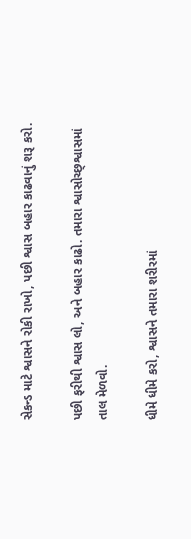સેકન્ડ માટે શ્વાસને રોકી રાખો, પછી શ્વાસ બહાર કાઢવાનું શરૂ કરો.

પછી ફરીથી શ્વાસ લો, અને બહાર કાઢો. તમારા શ્વાસોચ્છ્શ્વાસમાં તાલ મેળવો.

ધીમે ધીમે કરો, શ્વાસને તમારા શરીરમાં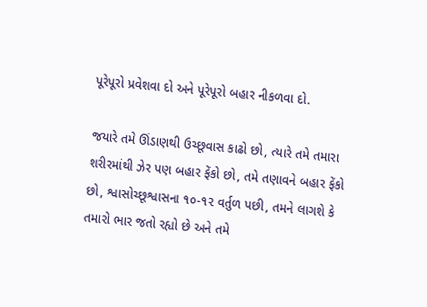પૂરેપૂરો પ્રવેશવા દો અને પૂરેપૂરો બહાર નીકળવા દો.

જયારે તમે ઊંડાણથી ઉચ્છૂવાસ કાઢો છો, ત્યારે તમે તમારા શરીરમાંથી ઝેર પણ બહાર ફેંકો છો, તમે તણાવને બહાર ફેંકો છો, શ્વાસોચ્છૂશ્વાસના ૧૦-૧૨ વર્તુળ પછી, તમને લાગશે કે તમારો ભાર જતો રહ્યો છે અને તમે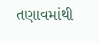તણાવમાંથી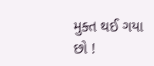મુક્ત થઈ ગયા છો !